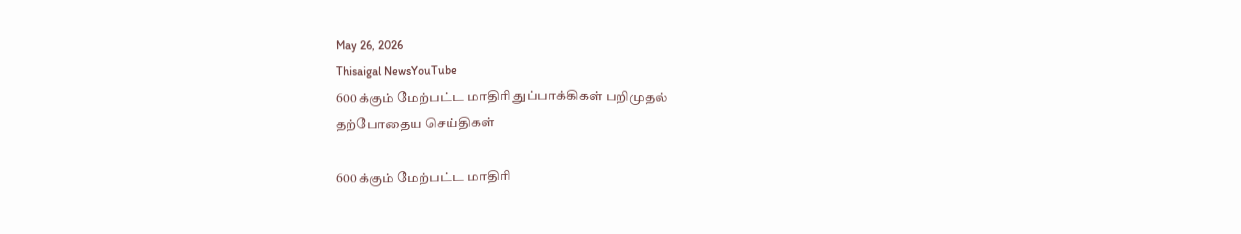May 26, 2026
Thisaigal NewsYouTube
600 க்கும் மேற்பட்ட மாதிரி துப்பாக்கிகள் பறிமுதல்
தற்போதைய செய்திகள்

600 க்கும் மேற்பட்ட மாதிரி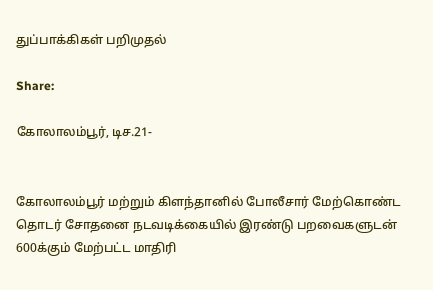துப்பாக்கிகள் பறிமுதல்

Share:

கோலாலம்பூர், டிச.21-


கோலாலம்பூர் மற்றும் கிளந்தானில் போலீசார் மேற்கொண்ட தொடர் சோதனை நடவடிக்கையில் இரண்டு பறவைகளுடன் 600க்கும் மேற்பட்ட மாதிரி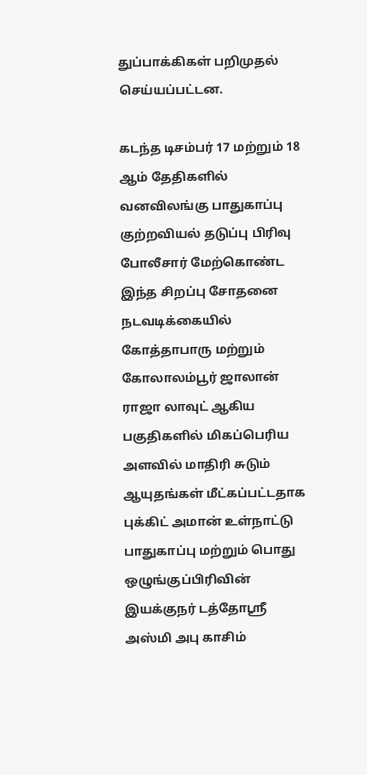துப்பாக்கிகள் பறிமுதல் செய்யப்பட்டன.

கடந்த டிசம்பர் 17 மற்றும் 18 ஆம் தேதிகளில் வனவிலங்கு பாதுகாப்பு குற்றவியல் தடுப்பு பிரிவு போலீசார் மேற்கொண்ட இந்த சிறப்பு சோதனை நடவடிக்கையில் கோத்தாபாரு மற்றும் கோலாலம்பூர் ஜாலான் ராஜா லாவுட் ஆகிய பகுதிகளில் மிகப்பெரிய அளவில் மாதிரி சுடும் ஆயுதங்கள் மீட்கப்பட்டதாக புக்கிட் அமான் உள்நாட்டு பாதுகாப்பு மற்றும் பொது ஒழுங்குப்பிரிவின் இயக்குநர் டத்தோஸ்ரீ அஸ்மி அபு காசிம்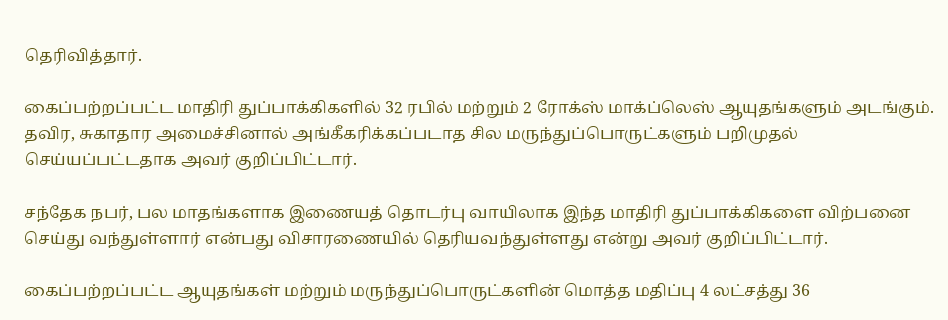தெரிவித்தார்.

கைப்பற்றப்பட்ட மாதிரி துப்பாக்கிகளில் 32 ரபில் மற்றும் 2 ரோக்ஸ் மாக்ப்லெஸ் ஆயுதங்களும் அடங்கும். தவிர, சுகாதார அமைச்சினால் அங்கீகரிக்கப்படாத சில மருந்துப்பொருட்களும் பறிமுதல் செய்யப்பட்டதாக அவர் குறிப்பிட்டார்.

சந்தேக நபர், பல மாதங்களாக இணையத் தொடர்பு வாயிலாக இந்த மாதிரி துப்பாக்கிகளை விற்பனை செய்து வந்துள்ளார் என்பது விசாரணையில் தெரியவந்துள்ளது என்று அவர் குறிப்பிட்டார்.

கைப்பற்றப்பட்ட ஆயுதங்கள் மற்றும் மருந்துப்பொருட்களின் மொத்த மதிப்பு 4 லட்சத்து 36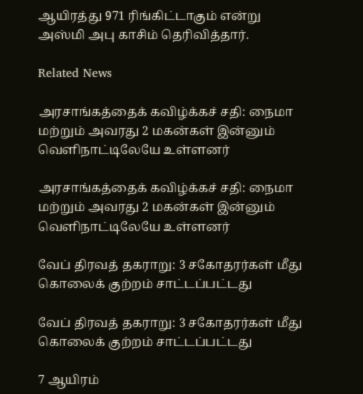ஆயிரத்து 971 ரிங்கிட்டாகும் என்று அஸ்மி அபு காசிம் தெரிவித்தார்.

Related News

அரசாங்கத்தைக் கவிழ்க்கச் சதி: நைமா மற்றும் அவரது 2 மகன்கள் இன்னும் வெளிநாட்டிலேயே உள்ளனர்

அரசாங்கத்தைக் கவிழ்க்கச் சதி: நைமா மற்றும் அவரது 2 மகன்கள் இன்னும் வெளிநாட்டிலேயே உள்ளனர்

வேப் திரவத் தகராறு: 3 சகோதரர்கள் மீது கொலைக் குற்றம் சாட்டப்பட்டது

வேப் திரவத் தகராறு: 3 சகோதரர்கள் மீது கொலைக் குற்றம் சாட்டப்பட்டது

7 ஆயிரம்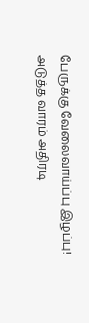பேருக்கு வேலைவாய்ப்பு இழப்பு! அடுத்த வாரம் அதிரடி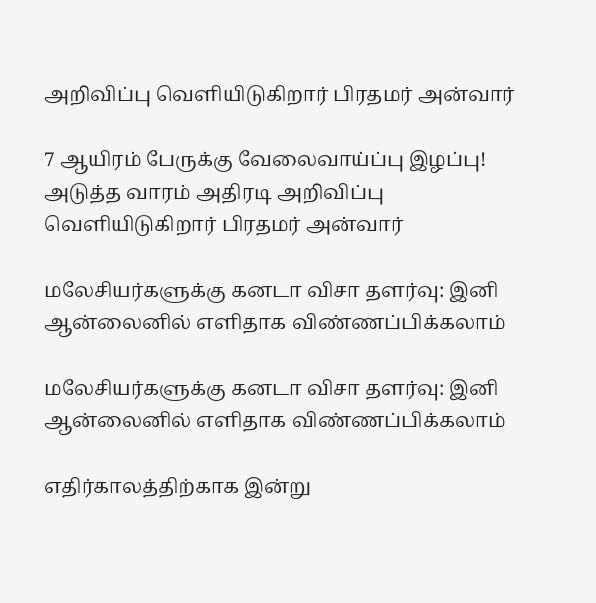அறிவிப்பு வெளியிடுகிறார் பிரதமர் அன்வார்

7 ஆயிரம் பேருக்கு வேலைவாய்ப்பு இழப்பு! அடுத்த வாரம் அதிரடி அறிவிப்பு வெளியிடுகிறார் பிரதமர் அன்வார்

மலேசியர்களுக்கு கனடா விசா தளர்வு: இனி ஆன்லைனில் எளிதாக விண்ணப்பிக்கலாம்

மலேசியர்களுக்கு கனடா விசா தளர்வு: இனி ஆன்லைனில் எளிதாக விண்ணப்பிக்கலாம்

எதிர்காலத்திற்காக இன்று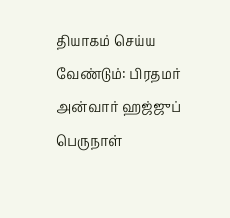தியாகம் செய்ய வேண்டும்: பிரதமர் அன்வார் ஹஜ்ஜுப் பெருநாள்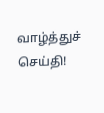வாழ்த்துச் செய்தி!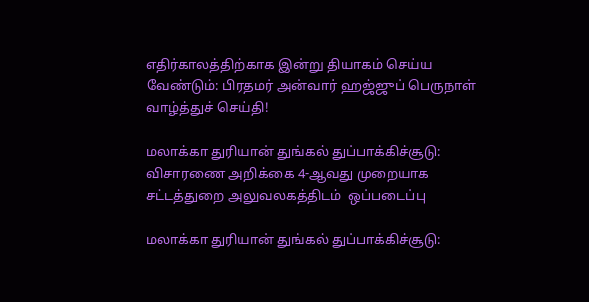எதிர்காலத்திற்காக இன்று தியாகம் செய்ய வேண்டும்: பிரதமர் அன்வார் ஹஜ்ஜுப் பெருநாள் வாழ்த்துச் செய்தி!

மலாக்கா துரியான் துங்கல் துப்பாக்கிச்சூடு: விசாரணை அறிக்கை 4-ஆவது முறையாக சட்டத்துறை அலுவலகத்திடம்  ஒப்படைப்பு

மலாக்கா துரியான் துங்கல் துப்பாக்கிச்சூடு: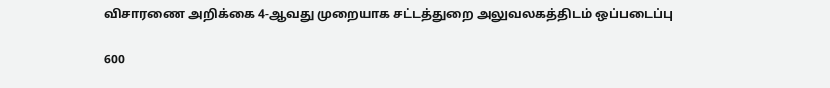விசாரணை அறிக்கை 4-ஆவது முறையாக சட்டத்துறை அலுவலகத்திடம் ஒப்படைப்பு

600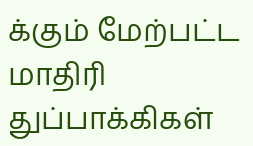க்கும் மேற்பட்ட மாதிரி துப்பாக்கிகள்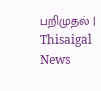பறிமுதல் | Thisaigal News